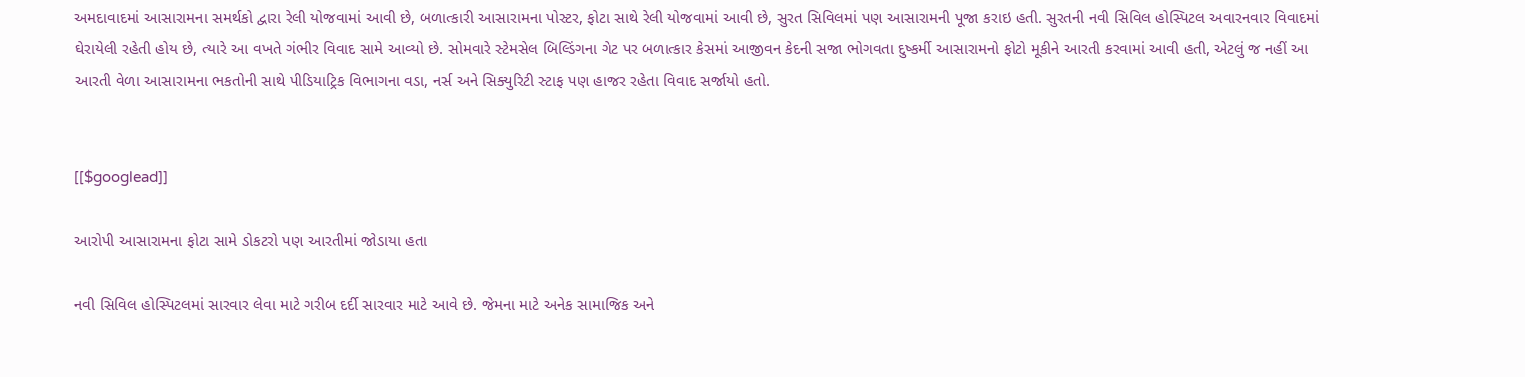અમદાવાદમાં આસારામના સમર્થકો દ્વારા રેલી યોજવામાં આવી છે, બળાત્કારી આસારામના પોસ્ટર, ફોટા સાથે રેલી યોજવામાં આવી છે, સુરત સિવિલમાં પણ આસારામની પૂજા કરાઇ હતી. સુરતની નવી સિવિલ હોસ્પિટલ અવારનવાર વિવાદમાં ઘેરાયેલી રહેતી હોય છે, ત્યારે આ વખતે ગંભીર વિવાદ સામે આવ્યો છે. સોમવારે સ્ટેમસેલ બિલ્ડિંગના ગેટ પર બળાત્કાર કેસમાં આજીવન કેદની સજા ભોગવતા દુષ્કર્મી આસારામનો ફોટો મૂકીને આરતી કરવામાં આવી હતી, એટલું જ નહીં આ આરતી વેળા આસારામના ભકતોની સાથે પીડિયાટ્રિક વિભાગના વડા, નર્સ અને સિક્યુરિટી સ્ટાફ પણ હાજર રહેતા વિવાદ સર્જાયો હતો.


[[$googlead]]

આરોપી આસારામના ફોટા સામે ડોકટરો પણ આરતીમાં જોડાયા હતા

નવી સિવિલ હોસ્પિટલમાં સારવાર લેવા માટે ગરીબ દર્દી સારવાર માટે આવે છે. જેમના માટે અનેક સામાજિક અને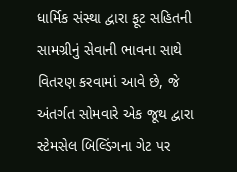ધાર્મિક સંસ્થા દ્વારા ફૂટ સહિતની સામગ્રીનું સેવાની ભાવના સાથે વિતરણ કરવામાં આવે છે, જે અંતર્ગત સોમવારે એક જૂથ દ્વારા સ્ટેમસેલ બિલ્ડિંગના ગેટ પર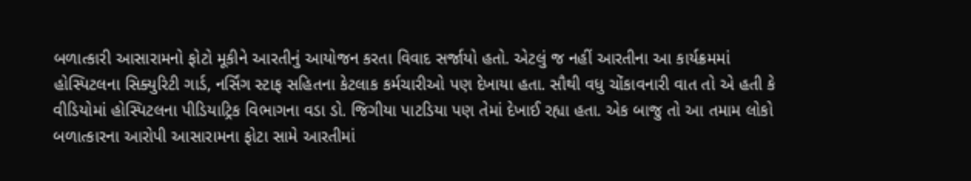બળાત્કારી આસારામનો ફોટો મૂકીને આરતીનું આયોજન કરતા વિવાદ સર્જાયો હતો. એટલું જ નહીં આરતીના આ કાર્યક્રમમાં હોસ્પિટલના સિક્યુરિટી ગાર્ડ, નર્સિંગ સ્ટાફ સહિતના કેટલાક કર્મચારીઓ પણ દેખાયા હતા. સૌથી વધુ ચોંકાવનારી વાત તો એ હતી કે વીડિયોમાં હોસ્પિટલના પીડિયાટ્રિક વિભાગના વડા ડો. જિગીયા પાટડિયા પણ તેમાં દેખાઈ રહ્યા હતા. એક બાજુ તો આ તમામ લોકો બળાત્કારના આરોપી આસારામના ફોટા સામે આરતીમાં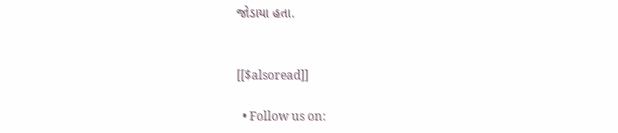જોડાયા હતા.


[[$alsoread]]

  • Follow us on: